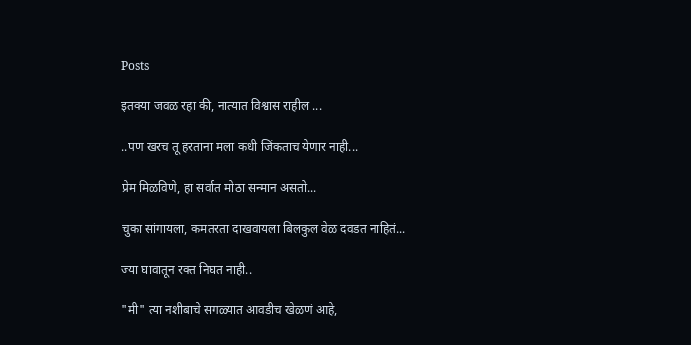Posts

इतक्या जवळ रहा की, नात्यात विश्वास राहील ...

..पण खरच तू हरताना मला कधी जिंकताच येणार नाही...

प्रेम मिळविणे, हा सर्वात मोठा सन्मान असतो...

चुका सांगायला, कमतरता दाखवायला बिलकुल वेळ दवडत नाहितं...

ज्या घावातून रक्त निघत नाही..

"मी" त्या नशीबाचे सगळ्यात आवडीच खेळणं आहे,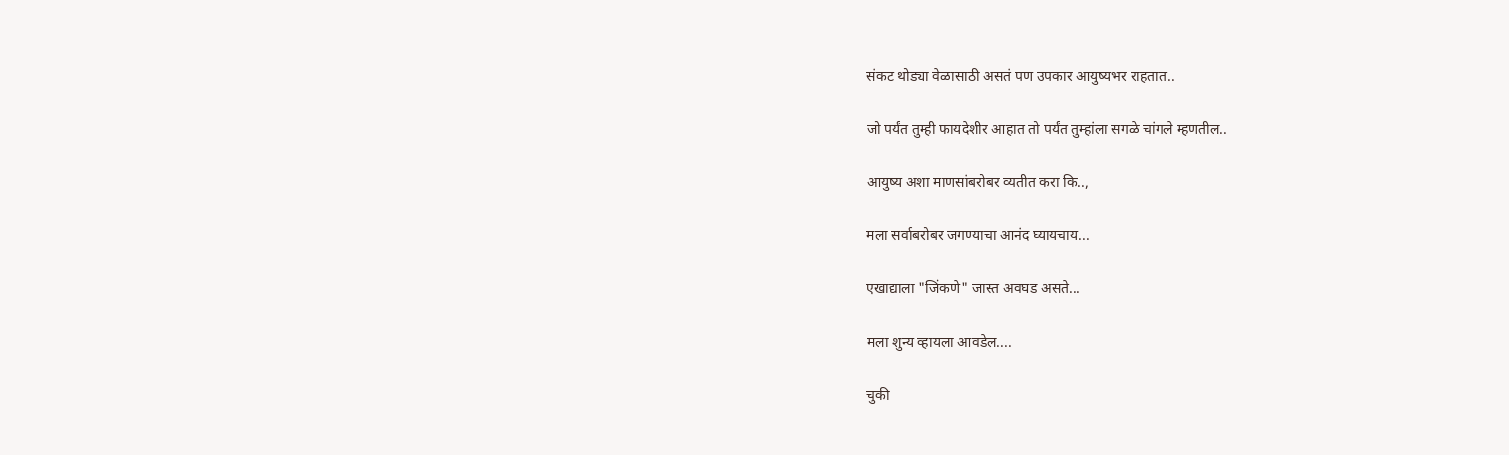संकट थोड्या वेळासाठी असतं पण उपकार आयुष्यभर राहतात..

जो पर्यंत तुम्ही फायदेशीर आहात तो पर्यंत तुम्हांला सगळे चांगले म्हणतील..

आयुष्य अशा माणसांबरोबर व्यतीत करा कि..,

मला सर्वाबरोबर जगण्याचा आनंद घ्यायचाय...

एखाद्याला "जिंकणे" जास्त अवघड असते...

मला शुन्य व्हायला आवडेल....

चुकी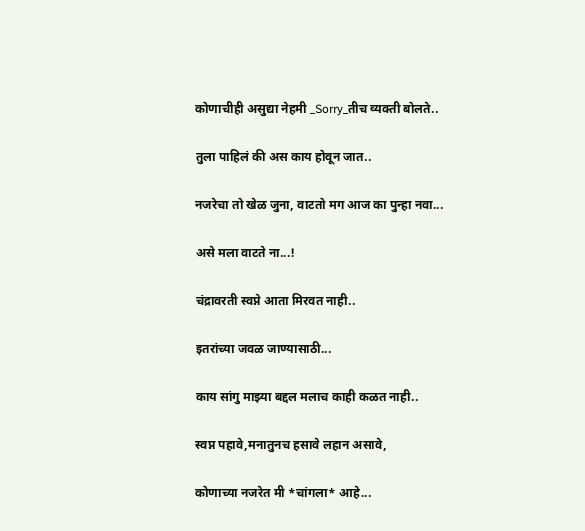कोणाचीही असुद्या नेहमी _Sorry_तीच व्यक्ती बोलते..

तुला पाहिलं की अस काय होवून जात..

नजरेचा तो खेळ जुना, वाटतो मग आज का पुन्हा नवा...

असे मला वाटते ना...!

चंद्रावरती स्वप्ने आता मिरवत नाही..

इतरांच्या जवळ जाण्यासाठी...

काय सांगु माझ्या बद्दल मलाच काही कळत नाही..

स्वप्न पहावे,मनातुनच हसावे लहान असावे,

कोणाच्या नजरेत मी *चांगला* आहे...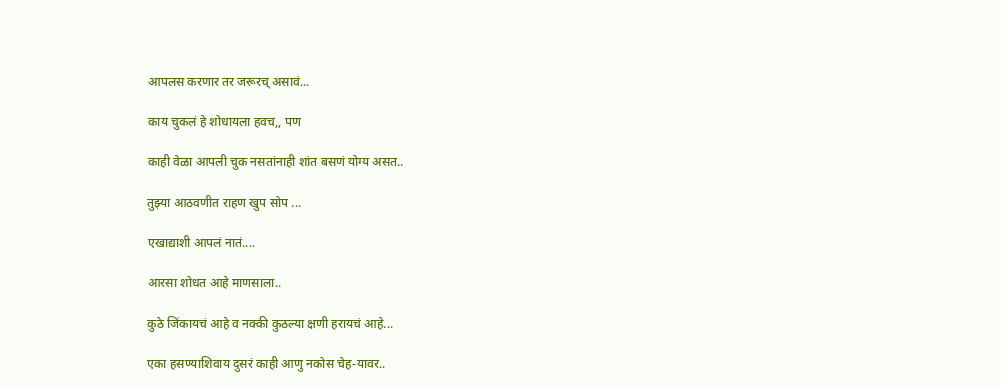आपलस करणार तर जरूरच् असावं...

काय चुकलं हे शोधायला हवच,, पण

काही वेळा आपली चुक नसतांनाही शांत बसणं योग्य असत..

तुझ्या आठवणीत राहण खुप सोप ...

एखाद्याशी आपलं नातं....

आरसा शोधत आहे माणसाला..

कुठे जिंकायचं आहे व नक्की कुठल्या क्षणी हरायचं आहे...

एका हसण्याशिवाय दुसरं काही आणु नकोस चेह-यावर..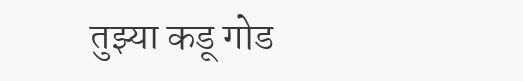तुझ्या कडू गोड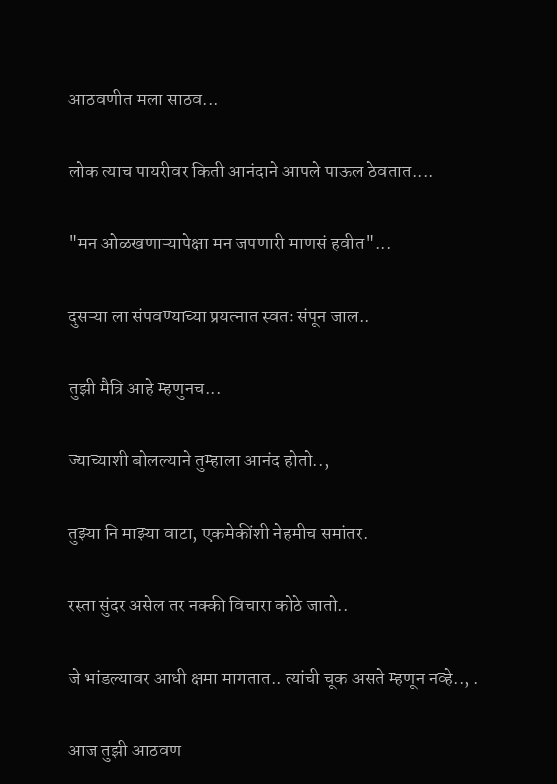आठवणीत मला साठव...

लोक त्याच पायरीवर किती आनंदाने आपले पाऊल ठेवतात....

"मन ओळखणाऱ्यापेक्षा मन जपणारी माणसं हवीत"...

दुसऱ्या ला संपवण्याच्या प्रयत्नात स्वतः संपून जाल..

तुझी मैत्रि आहे म्हणुनच...

ज्याच्याशी बोलल्याने तुम्हाला आनंद होतो..,

तुझ्या नि माझ्या वाटा, एकमेकींशी नेहमीच समांतर.

रस्ता सुंदर असेल तर नक्की विचारा कोठे जातो..

जे भांडल्यावर आधी क्षमा मागतात.. त्यांची चूक असते म्हणून नव्हे.., .

आज तुझी आठवण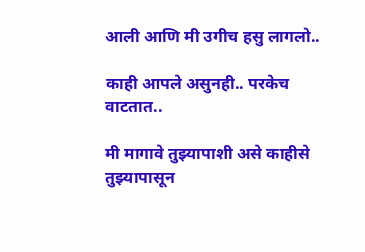आली आणि मी उगीच हसु लागलो..

काही आपले असुनही.. परकेच वाटतात..

मी मागावे तुझ्यापाशी असे काहीसे तुझ्यापासून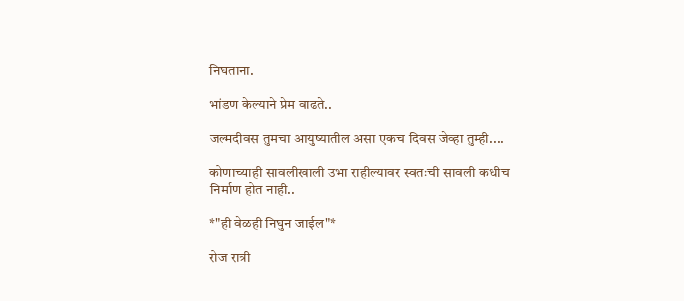निघताना.

भांडण केल्याने प्रेम वाढते..

जल्मदीवस तुमचा आयुष्यातील असा एकच दिवस जेव्हा तुम्ही....

कोणाच्याही सावलीखाली उभा राहील्यावर स्वतःची सावली कधीच निर्माण होत नाही..

*"ही वेळही निघुन जाईल"*

रोज रात्री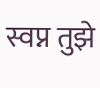स्वप्न तुझे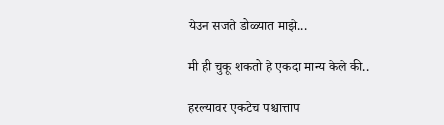येउन सजते डोळ्यात माझे...

मी ही चुकू शकतो हे एकदा मान्य केले की..

हरल्यावर एकटेच पश्चात्ताप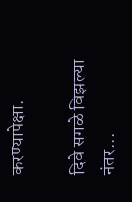करण्यापेक्षा.

दिवे सगळे विझल्या नंतर...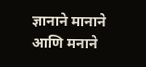ज्ञानाने मानाने आणि मनाने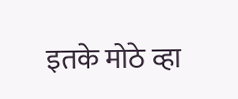इतके मोठे व्हा